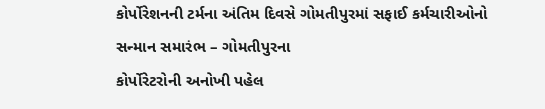કોર્પોરેશનની ટર્મના અંતિમ દિવસે ગોમતીપુરમાં સફાઈ કર્મચારીઓનો સન્માન સમારંભ – ગોમતીપુરના
કોર્પોરેટરોની અનોખી પહેલ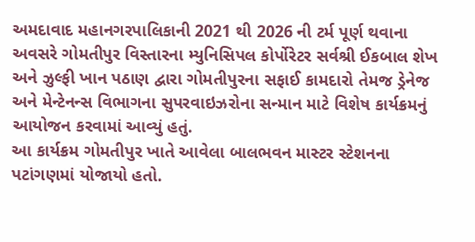અમદાવાદ મહાનગરપાલિકાની 2021 થી 2026 ની ટર્મ પૂર્ણ થવાના અવસરે ગોમતીપુર વિસ્તારના મ્યુનિસિપલ કોર્પોરેટર સર્વશ્રી ઈકબાલ શેખ અને ઝુલ્ફી ખાન પઠાણ દ્વારા ગોમતીપુરના સફાઈ કામદારો તેમજ ડ્રેનેજ અને મેન્ટેનન્સ વિભાગના સુપરવાઇઝરોના સન્માન માટે વિશેષ કાર્યક્રમનું આયોજન કરવામાં આવ્યું હતું.
આ કાર્યક્રમ ગોમતીપુર ખાતે આવેલા બાલભવન માસ્ટર સ્ટેશનના પટાંગણમાં યોજાયો હતો.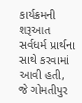કાર્યક્રમની શરૂઆત સર્વધર્મ પ્રાર્થના સાથે કરવામાં આવી હતી, જે ગોમતીપુર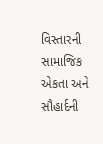વિસ્તારની સામાજિક એકતા અને સૌહાર્દની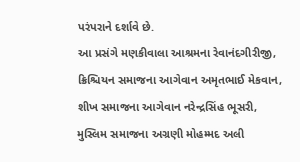પરંપરાને દર્શાવે છે.
આ પ્રસંગે મણકીવાલા આશ્રમના રેવાનંદગીરીજી, ક્રિશ્ચિયન સમાજના આગેવાન અમૃતભાઈ મેકવાન, શીખ સમાજના આગેવાન નરેન્દ્રસિંહ ભૂસરી, મુસ્લિમ સમાજના અગ્રણી મોહમ્મદ અલી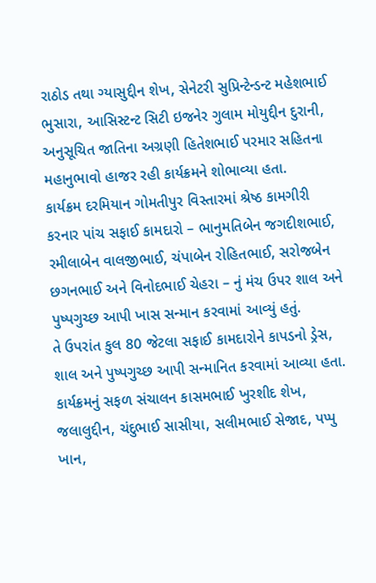રાઠોડ તથા ગ્યાસુદ્દીન શેખ, સેનેટરી સુપ્રિન્ટેન્ડન્ટ મહેશભાઈ ભુસારા, આસિસ્ટન્ટ સિટી ઇજનેર ગુલામ મોયુદ્દીન દુરાની, અનુસૂચિત જાતિના અગ્રણી હિતેશભાઈ પરમાર સહિતના મહાનુભાવો હાજર રહી કાર્યક્રમને શોભાવ્યા હતા.
કાર્યક્રમ દરમિયાન ગોમતીપુર વિસ્તારમાં શ્રેષ્ઠ કામગીરી કરનાર પાંચ સફાઈ કામદારો – ભાનુમતિબેન જગદીશભાઈ, રમીલાબેન વાલજીભાઈ, ચંપાબેન રોહિતભાઈ, સરોજબેન છગનભાઈ અને વિનોદભાઈ ચેહરા – નું મંચ ઉપર શાલ અને પુષ્પગુચ્છ આપી ખાસ સન્માન કરવામાં આવ્યું હતું.
તે ઉપરાંત કુલ 80 જેટલા સફાઈ કામદારોને કાપડનો ડ્રેસ, શાલ અને પુષ્પગુચ્છ આપી સન્માનિત કરવામાં આવ્યા હતા.
કાર્યક્રમનું સફળ સંચાલન કાસમભાઈ ખુરશીદ શેખ, જલાલુદ્દીન, ચંદુભાઈ સાસીયા, સલીમભાઈ સેજાદ, પપ્પુ ખાન,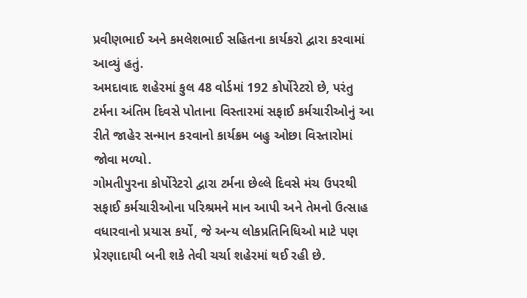પ્રવીણભાઈ અને કમલેશભાઈ સહિતના કાર્યકરો દ્વારા કરવામાં આવ્યું હતું.
અમદાવાદ શહેરમાં કુલ 48 વોર્ડમાં 192 કોર્પોરેટરો છે, પરંતુ ટર્મના અંતિમ દિવસે પોતાના વિસ્તારમાં સફાઈ કર્મચારીઓનું આ રીતે જાહેર સન્માન કરવાનો કાર્યક્રમ બહુ ઓછા વિસ્તારોમાં જોવા મળ્યો.
ગોમતીપુરના કોર્પોરેટરો દ્વારા ટર્મના છેલ્લે દિવસે મંચ ઉપરથી સફાઈ કર્મચારીઓના પરિશ્રમને માન આપી અને તેમનો ઉત્સાહ વધારવાનો પ્રયાસ કર્યો, જે અન્ય લોકપ્રતિનિધિઓ માટે પણ પ્રેરણાદાયી બની શકે તેવી ચર્ચા શહેરમાં થઈ રહી છે.